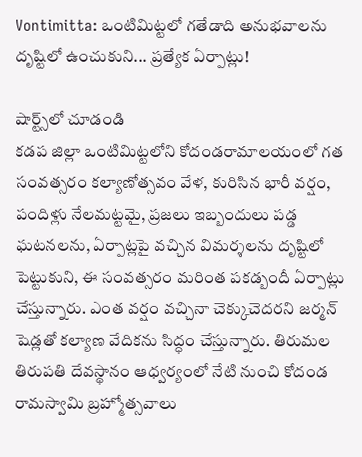Vontimitta: ఒంటిమిట్టలో గతేడాది అనుభవాలను దృష్టిలో ఉంచుకుని... ప్రత్యేక ఏర్పాట్లు!

షార్ట్స్‌లో చూడండి
కడప జిల్లా ఒంటిమిట్టలోని కోదండరామాలయంలో గత సంవత్సరం కల్యాణోత్సవం వేళ, కురిసిన భారీ వర్షం, పందిళ్లు నేలమట్టమై, ప్రజలు ఇబ్బందులు పడ్డ ఘటనలను, ఏర్పాట్లపై వచ్చిన విమర్శలను దృష్టిలో పెట్టుకుని, ఈ సంవత్సరం మరింత పకడ్బందీ ఏర్పాట్లు చేస్తున్నారు. ఎంత వర్షం వచ్చినా చెక్కుచెదరని జర్మన్ షెడ్లతో కల్యాణ వేదికను సిద్ధం చేస్తున్నారు. తిరుమల తిరుపతి దేవస్థానం ఆధ్వర్యంలో నేటి నుంచి కోదండ రామస్వామి బ్రహ్మోత్సవాలు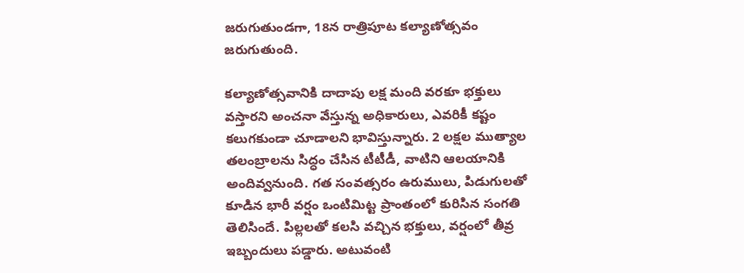జరుగుతుండగా, 18న రాత్రిపూట కల్యాణోత్సవం జరుగుతుంది.

కల్యాణోత్సవానికి దాదాపు లక్ష మంది వరకూ భక్తులు వస్తారని అంచనా వేస్తున్న అధికారులు, ఎవరికీ కష్టం కలుగకుండా చూడాలని భావిస్తున్నారు. 2 లక్షల ముత్యాల తలంబ్రాలను సిద్ధం చేసిన టీటీడీ, వాటిని ఆలయానికి అందివ్వనుంది. గత సంవత్సరం ఉరుములు, పిడుగులతో కూడిన భారీ వర్షం ఒంటిమిట్ట ప్రాంతంలో కురిసిన సంగతి తెలిసిందే. పిల్లలతో కలసి వచ్చిన భక్తులు, వర్షంలో తీవ్ర ఇబ్బందులు పడ్డారు. అటువంటి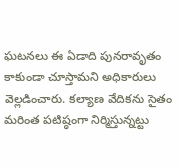ఘటనలు ఈ ఏడాది పునరావృతం కాకుండా చూస్తామని అధికారులు వెల్లడించారు. కల్యాణ వేదికను సైతం మరింత పటిష్ఠంగా నిర్మిస్తున్నట్టు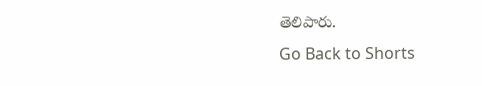తెలిపారు.
Go Back to Shorts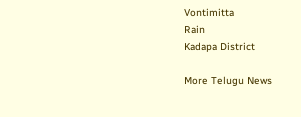Vontimitta
Rain
Kadapa District

More Telugu News